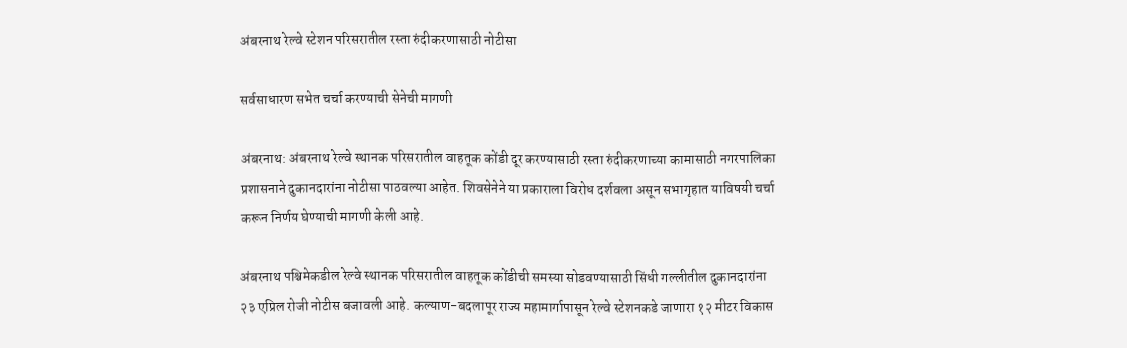अंबरनाथ रेल्वे स्टेशन परिसरातील रस्ता रुंदीकरणासाठी नोटीसा

सर्वसाधारण सभेत चर्चा करण्याची सेनेची मागणी

अंबरनाथ: अंबरनाथ रेल्वे स्थानक परिसरातील वाहतूक कोंडी दूर करण्यासाठी रस्ता रुंदीकरणाच्या कामासाठी नगरपालिका प्रशासनाने दुकानदारांना नोटीसा पाठवल्या आहेत. शिवसेनेने या प्रकाराला विरोध दर्शवला असून सभागृहात याविषयी चर्चा करून निर्णय घेण्याची मागणी केली आहे.

अंबरनाथ पश्चिमेकडील रेल्वे स्थानक परिसरातील वाहतूक कोंडीची समस्या सोडवण्यासाठी सिंधी गल्लीतील दुकानदारांना २३ एप्रिल रोजी नोटीस बजावली आहे. कल्याण-बदलापूर राज्य महामार्गापासून रेल्वे स्टेशनकडे जाणारा १२ मीटर विकास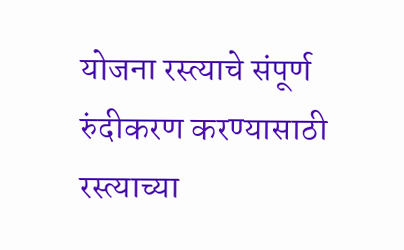योजना रस्त्याचे संपूर्ण रुंदीकरण करण्यासाठी रस्त्याच्या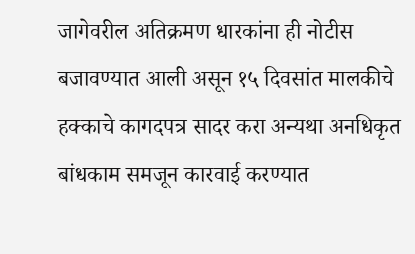जागेवरील अतिक्रमण धारकांना ही नोटीस बजावण्यात आली असून १५ दिवसांत मालकीचे हक्काचे कागदपत्र सादर करा अन्यथा अनधिकृत बांधकाम समजून कारवाई करण्यात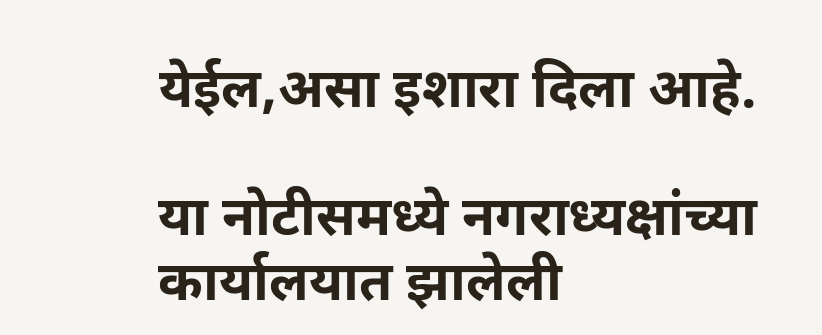येईल,असा इशारा दिला आहे.

या नोटीसमध्ये नगराध्यक्षांच्या कार्यालयात झालेली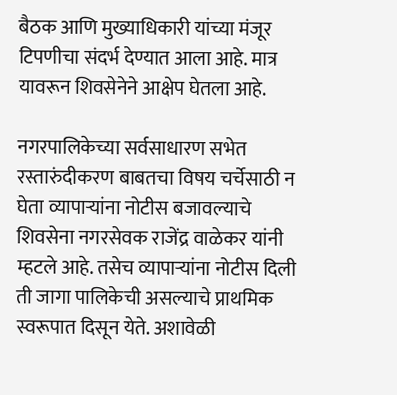बैठक आणि मुख्याधिकारी यांच्या मंजूर टिपणीचा संदर्भ देण्यात आला आहे. मात्र यावरून शिवसेनेने आक्षेप घेतला आहे.

नगरपालिकेच्या सर्वसाधारण सभेत रस्तारुंदीकरण बाबतचा विषय चर्चेसाठी न घेता व्यापाऱ्यांना नोटीस बजावल्याचे शिवसेना नगरसेवक राजेंद्र वाळेकर यांनी म्हटले आहे. तसेच व्यापाऱ्यांना नोटीस दिली ती जागा पालिकेची असल्याचे प्राथमिक स्वरूपात दिसून येते. अशावेळी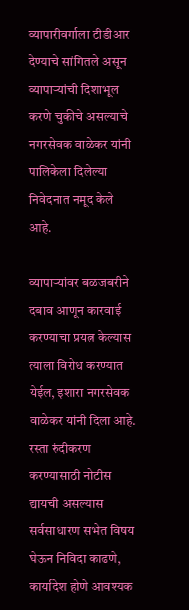व्यापारीवर्गाला टीडीआर देण्याचे सांगितले असून व्यापाऱ्यांची दिशाभूल करणे चुकीचे असल्याचे नगरसेवक वाळेकर यांनी पालिकेला दिलेल्या निवेदनात नमूद केले आहे.

व्यापाऱ्यांवर बळजबरीने दबाव आणून कारवाई करण्याचा प्रयत्न केल्यास त्याला विरोध करण्यात येईल, इशारा नगरसेवक वाळेकर यांनी दिला आहे. रस्ता रुंदीकरण करण्यासाठी नोटीस द्यायची असल्यास सर्वसाधारण सभेत विषय घेऊन निविदा काढणे, कार्यादेश होणे आवश्यक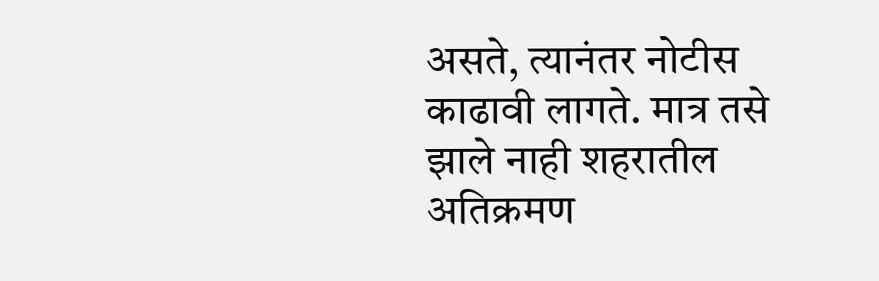असते, त्यानंतर नोटीस काढावी लागते. मात्र तसे झाले नाही शहरातील अतिक्रमण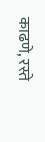काढणे, रस्ते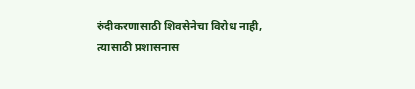रुंदीकरणासाठी शिवसेनेचा विरोध नाही, त्यासाठी प्रशासनास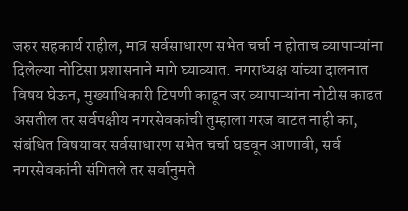जरुर सहकार्य राहील, मात्र सर्वसाधारण सभेत चर्चा न होताच व्यापाऱ्यांना दिलेल्या नोटिसा प्रशासनाने मागे घ्याव्यात. नगराध्यक्ष यांच्या दालनात विषय घेऊन, मुख्याधिकारी टिपणी काढून जर व्यापाऱ्यांना नोटीस काढत असतील तर सर्वपक्षीय नगरसेवकांची तुम्हाला गरज वाटत नाही का, संबंधित विषयावर सर्वसाधारण सभेत चर्चा घडवून आणावी, सर्व नगरसेवकांनी संगितले तर सर्वानुमते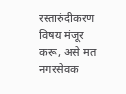रस्तारुंदीकरण विषय मंजूर करू, असे मत नगरसेवक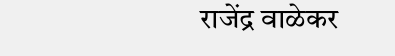राजेंद्र वाळेकर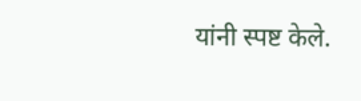यांनी स्पष्ट केले.